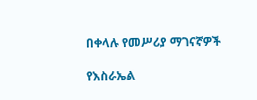በቀላሉ የመሥሪያ ማገናኛዎች

የእስራኤል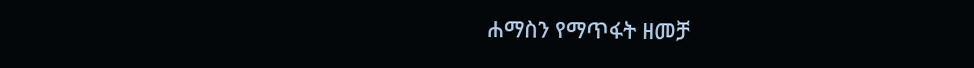ሐማስን የማጥፋት ዘመቻ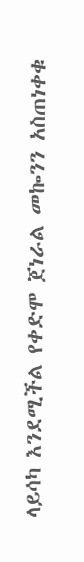ላይሳካ እንደሚችል የቀድሞ ጀነራል መኰንን አስጠነቀቁ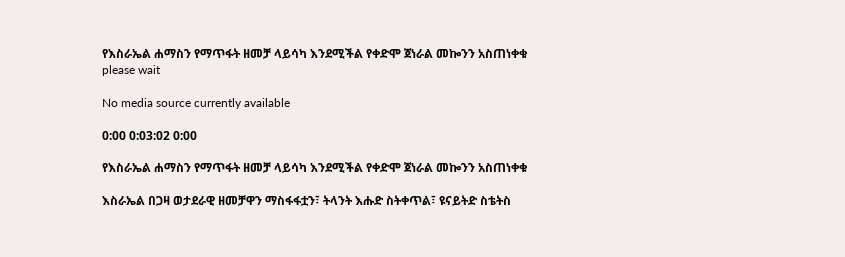የእስራኤል ሐማስን የማጥፋት ዘመቻ ላይሳካ እንደሚችል የቀድሞ ጀነራል መኰንን አስጠነቀቁ
please wait

No media source currently available

0:00 0:03:02 0:00

የእስራኤል ሐማስን የማጥፋት ዘመቻ ላይሳካ እንደሚችል የቀድሞ ጀነራል መኰንን አስጠነቀቁ

እስራኤል በጋዛ ወታደራዊ ዘመቻዋን ማስፋፋቷን፣ ትላንት እሑድ ስትቀጥል፣ ዩናይትድ ስቴትስ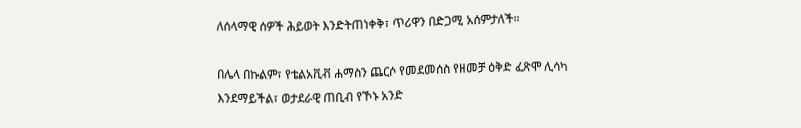ለሰላማዊ ሰዎች ሕይወት እንድትጠነቀቅ፣ ጥሪዋን በድጋሚ አሰምታለች።

በሌላ በኩልም፣ የቴልአቪቭ ሐማስን ጨርሶ የመደመሰስ የዘመቻ ዕቅድ ፈጽሞ ሊሳካ እንደማይችል፣ ወታደራዊ ጠቢብ የኾኑ አንድ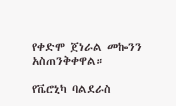የቀድሞ ጀነራል መኰንን አስጠንቅቀዋል።

የቬሮኒካ ባልደራስ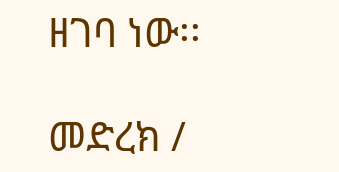ዘገባ ነው፡፡

መድረክ /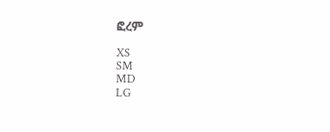ፎረም

XS
SM
MD
LG